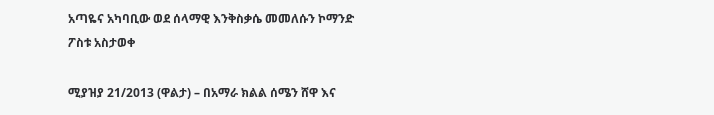አጣዬና አካባቢው ወደ ሰላማዊ እንቅስቃሴ መመለሱን ኮማንድ ፖስቱ አስታወቀ

ሚያዝያ 21/2013 (ዋልታ) – በአማራ ክልል ሰሜን ሸዋ እና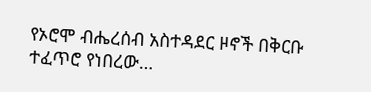የኦሮሞ ብሔረሰብ አስተዳደር ዞኖች በቅርቡ ተፈጥሮ የነበረው…